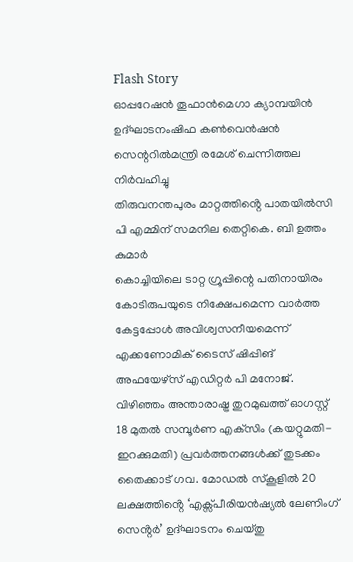Flash Story
ഓപ്പറേഷൻ തൂഫാൻമെഗാ ക്യാമ്പയിൻ ഉദ്ഘാടനംഷിഫ കൺവെൻഷൻ സെന്ററിൽമന്ത്രി രമേശ്‌ ചെന്നിത്തല നിർവഹിച്ചു
തിരുവനന്തപുരം മാറ്റത്തിൻ്റെ പാതയിൽസി പി എമ്മിന് സമനില തെറ്റികെ. ബി ഉത്തം കുമാർ
കൊച്ചിയിലെ ടാറ്റ ഗ്രൂപ്പിന്റെ പതിനായിരം കോടിരുപയുടെ നിക്ഷേപമെന്ന വാർത്ത കേട്ടപ്പോൾ അവിശ്വസനീയമെന്ന് എക്കണോമിക് ടൈസ് ഷിപ്പിങ് അഫയേഴ്‌സ് എഡിറ്റർ പി മനോജ്‌.
വിഴിഞ്ഞം അന്താരാഷ്ട്ര തുറമുഖത്ത് ഓഗസ്റ്റ് 18 മുതല്‍ സമ്പൂര്‍ണ എക്‌സിം (കയറ്റുമതി-ഇറക്കുമതി) പ്രവര്‍ത്തനങ്ങള്‍ക്ക് തുടക്കം
തൈക്കാട് ഗവ. മോഡൽ സ്കൂളിൽ 20 ലക്ഷത്തിൻ്റെ ‘എക്സ്പീരിയൻഷ്യൽ ലേണിംഗ് സെൻ്റർ’ ഉദ്ഘാടനം ചെയ്തു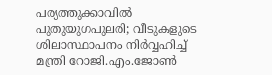പര്യത്തുക്കാവിൽ പുതുയുഗപുലരി; വീടുകളുടെ ശിലാസ്ഥാപനം നിർവ്വഹിച്ച് മന്ത്രി റോജി.എം.ജോൺ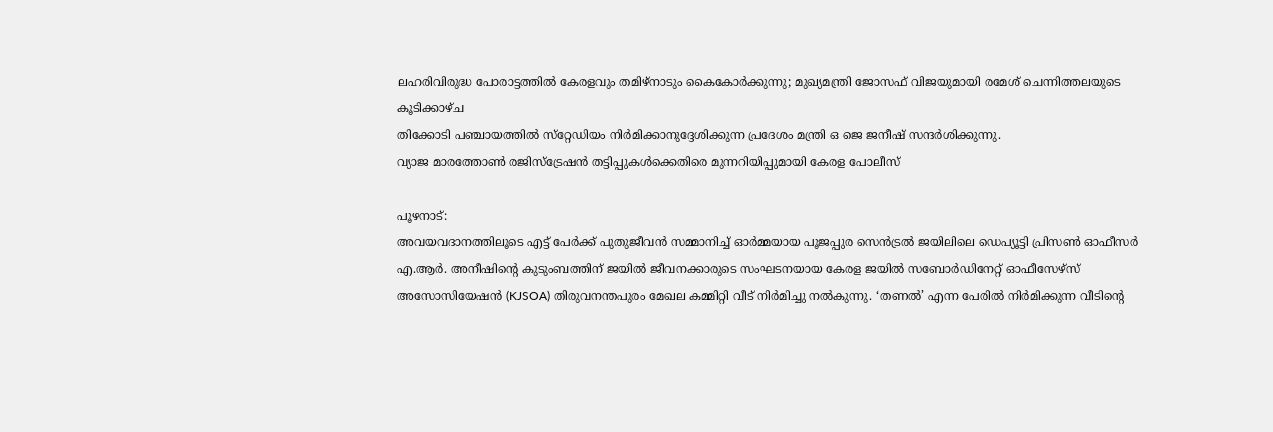ലഹരിവിരുദ്ധ പോരാട്ടത്തിൽ കേരളവും തമിഴ്നാടും കൈകോർക്കുന്നു; മുഖ്യമന്ത്രി ജോസഫ് വിജയുമായി രമേശ് ചെന്നിത്തലയുടെ കൂടിക്കാഴ്ച
തിക്കോടി പഞ്ചായത്തില്‍ സ്‌റ്റേഡിയം നിര്‍മിക്കാനുദ്ദേശിക്കുന്ന പ്രദേശം മന്ത്രി ഒ ജെ ജനീഷ് സന്ദര്‍ശിക്കുന്നു.
വ്യാജ മാരത്തോണ്‍ രജിസ്ട്രേഷന്‍ തട്ടിപ്പുകള്‍ക്കെതിരെ മുന്നറിയിപ്പുമായി കേരള പോലീസ്

പൂഴനാട്:
അവയവദാനത്തിലൂടെ എട്ട് പേർക്ക് പുതുജീവൻ സമ്മാനിച്ച് ഓർമ്മയായ പൂജപ്പുര സെൻട്രൽ ജയിലിലെ ഡെപ്യൂട്ടി പ്രിസൺ ഓഫീസർ എ.ആർ. അനീഷിന്റെ കുടുംബത്തിന് ജയിൽ ജീവനക്കാരുടെ സംഘടനയായ കേരള ജയിൽ സബോർഡിനേറ്റ് ഓഫീസേഴ്സ് അസോസിയേഷൻ (KJSOA) തിരുവനന്തപുരം മേഖല കമ്മിറ്റി വീട് നിർമിച്ചു നൽകുന്നു. ‘തണൽ’ എന്ന പേരിൽ നിർമിക്കുന്ന വീടിന്റെ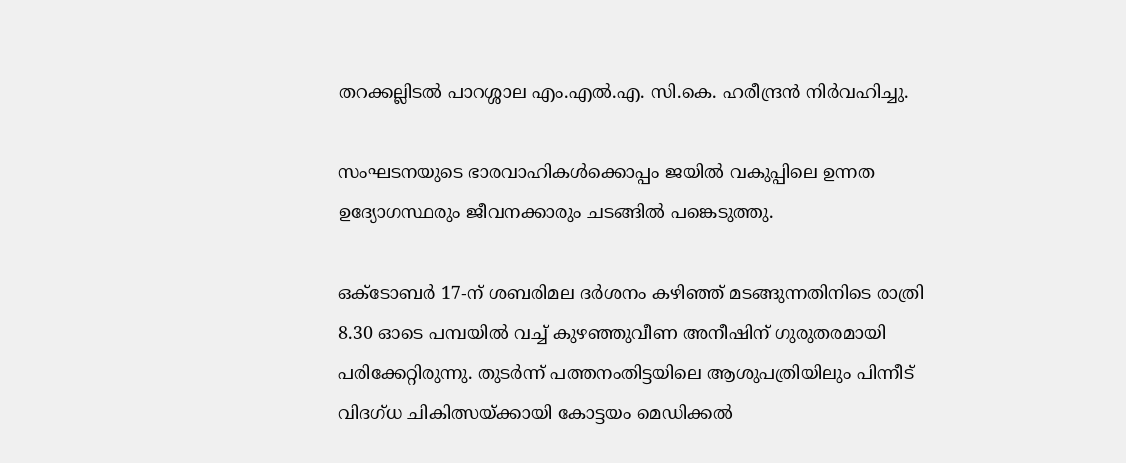തറക്കല്ലിടൽ പാറശ്ശാല എം.എൽ.എ. സി.കെ. ഹരീന്ദ്രൻ നിർവഹിച്ചു.

സംഘടനയുടെ ഭാരവാഹികൾക്കൊപ്പം ജയിൽ വകുപ്പിലെ ഉന്നത ഉദ്യോഗസ്ഥരും ജീവനക്കാരും ചടങ്ങിൽ പങ്കെടുത്തു.

ഒക്ടോബർ 17-ന് ശബരിമല ദർശനം കഴിഞ്ഞ് മടങ്ങുന്നതിനിടെ രാത്രി 8.30 ഓടെ പമ്പയിൽ വച്ച് കുഴഞ്ഞുവീണ അനീഷിന് ഗുരുതരമായി പരിക്കേറ്റിരുന്നു. തുടർന്ന് പത്തനംതിട്ടയിലെ ആശുപത്രിയിലും പിന്നീട് വിദഗ്ധ ചികിത്സയ്ക്കായി കോട്ടയം മെഡിക്കൽ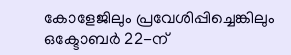കോളേജിലും പ്രവേശിപ്പിച്ചെങ്കിലും ഒക്ടോബർ 22-ന്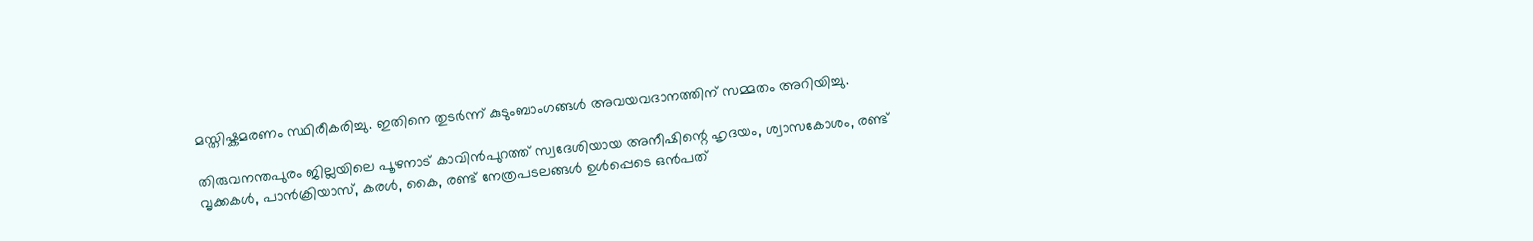മസ്തിഷ്കമരണം സ്ഥിരീകരിച്ചു. ഇതിനെ തുടർന്ന് കുടുംബാംഗങ്ങൾ അവയവദാനത്തിന് സമ്മതം അറിയിച്ചു.

തിരുവനന്തപുരം ജില്ലയിലെ പൂഴനാട് കാവിൻപുറത്ത് സ്വദേശിയായ അനീഷിന്റെ ഹൃദയം, ശ്വാസകോശം, രണ്ട് വൃക്കകൾ, പാൻക്രിയാസ്, കരൾ, കൈ, രണ്ട് നേത്രപടലങ്ങൾ ഉൾപ്പെടെ ഒൻപത്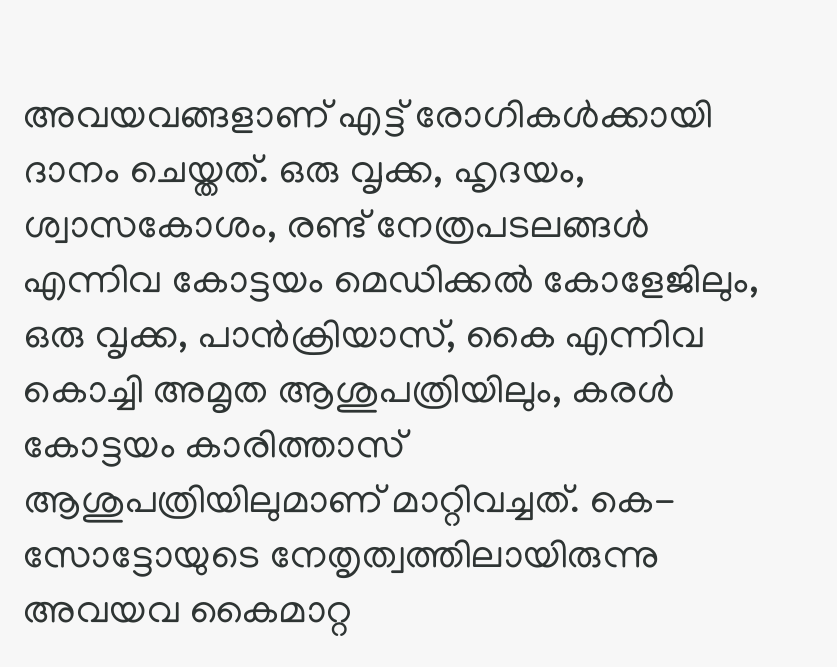അവയവങ്ങളാണ് എട്ട് രോഗികൾക്കായി ദാനം ചെയ്തത്. ഒരു വൃക്ക, ഹൃദയം, ശ്വാസകോശം, രണ്ട് നേത്രപടലങ്ങൾ എന്നിവ കോട്ടയം മെഡിക്കൽ കോളേജിലും, ഒരു വൃക്ക, പാൻക്രിയാസ്, കൈ എന്നിവ കൊച്ചി അമൃത ആശുപത്രിയിലും, കരൾ കോട്ടയം കാരിത്താസ് ആശുപത്രിയിലുമാണ് മാറ്റിവച്ചത്. കെ-സോട്ടോയുടെ നേതൃത്വത്തിലായിരുന്നു അവയവ കൈമാറ്റ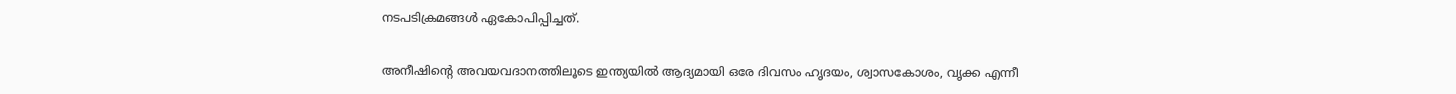നടപടിക്രമങ്ങൾ ഏകോപിപ്പിച്ചത്.

അനീഷിന്റെ അവയവദാനത്തിലൂടെ ഇന്ത്യയിൽ ആദ്യമായി ഒരേ ദിവസം ഹൃദയം, ശ്വാസകോശം, വൃക്ക എന്നീ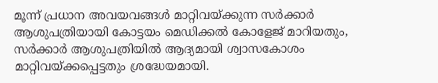മൂന്ന് പ്രധാന അവയവങ്ങൾ മാറ്റിവയ്ക്കുന്ന സർക്കാർ ആശുപത്രിയായി കോട്ടയം മെഡിക്കൽ കോളേജ് മാറിയതും, സർക്കാർ ആശുപത്രിയിൽ ആദ്യമായി ശ്വാസകോശം മാറ്റിവയ്ക്കപ്പെട്ടതും ശ്രദ്ധേയമായി.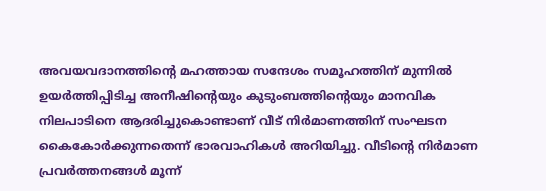അവയവദാനത്തിന്റെ മഹത്തായ സന്ദേശം സമൂഹത്തിന് മുന്നിൽ ഉയർത്തിപ്പിടിച്ച അനീഷിന്റെയും കുടുംബത്തിന്റെയും മാനവിക നിലപാടിനെ ആദരിച്ചുകൊണ്ടാണ് വീട് നിർമാണത്തിന് സംഘടന കൈകോർക്കുന്നതെന്ന് ഭാരവാഹികൾ അറിയിച്ചു. വീടിന്റെ നിർമാണ പ്രവർത്തനങ്ങൾ മൂന്ന്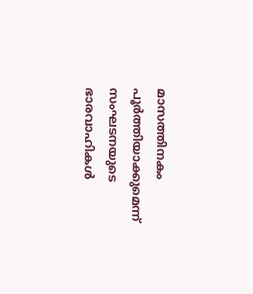മാസത്തിനകം പൂർത്തിയാക്കുമെന്ന് സംഘടനയുടെ ഭാരവാഹികൾ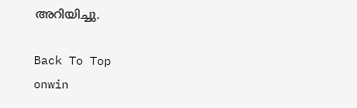അറിയിച്ചു.

Back To Top
onwin